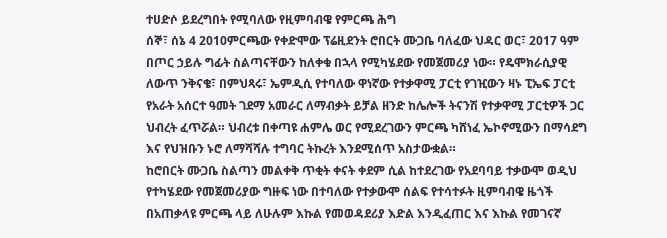ተሀድሶ ይደረግበት የሚባለው የዚምባብዌ የምርጫ ሕግ
ሰኞ፣ ሰኔ 4 2010ምርጫው የቀድሞው ፕሬዚደንት ሮበርት ሙጋቤ ባለፈው ህዳር ወር፣ 2017 ዓም በጦር ኃይሉ ግፊት ስልጣናቸውን ከለቀቁ በኋላ የሚካሄደው የመጀመሪያ ነው። የዴሞክራሲያዊ ለውጥ ንቅናቄ፣ በምህጻሩ፣ ኤምዲሲ የተባለው ዋነኛው የተቃዋሚ ፓርቲ የገዢውን ዛኑ ፒኤፍ ፓርቲ የአራት አሰርተ ዓመት ገደማ አመራር ለማብቃት ይቻል ዘንድ ከሌሎች ትናንሽ የተቃዋሚ ፓርቲዎች ጋር ህብረት ፈጥሯል። ህብረቱ በቀጣዩ ሐምሌ ወር የሚደረገውን ምርጫ ካሸነፈ ኤኮኖሚውን በማሳደግ እና የህዝቡን ኑሮ ለማሻሻሉ ተግባር ትኩረት እንደሚሰጥ አስታውቋል።
ከሮበርት ሙጋቤ ስልጣን መልቀቅ ጥቂት ቀናት ቀደም ሲል ከተደረገው የአደባባይ ተቃውሞ ወዲህ የተካሄደው የመጀመሪያው ግዙፍ ነው በተባለው የተቃውሞ ሰልፍ የተሳተፉት ዚምባብዌ ዜጎች በአጠቃላዩ ምርጫ ላይ ለሁሉም እኩል የመወዳደሪያ እድል እንዲፈጠር እና እኩል የመገናኛ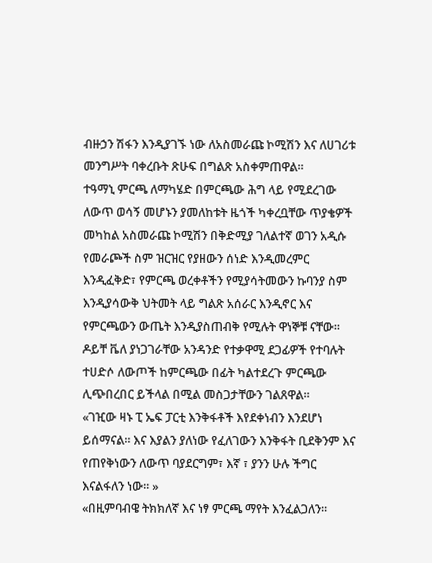ብዙኃን ሽፋን እንዲያገኙ ነው ለአስመራጩ ኮሚሽን እና ለሀገሪቱ መንግሥት ባቀረቡት ጽሁፍ በግልጽ አስቀምጠዋል።
ተዓማኒ ምርጫ ለማካሄድ በምርጫው ሕግ ላይ የሚደረገው ለውጥ ወሳኝ መሆኑን ያመለከቱት ዜጎች ካቀረቧቸው ጥያቄዎች መካከል አስመራጩ ኮሚሽን በቅድሚያ ገለልተኛ ወገን አዲሱ የመራጮች ስም ዝርዝር የያዘውን ሰነድ እንዲመረምር እንዲፈቅድ፣ የምርጫ ወረቀቶችን የሚያሳትመውን ኩባንያ ስም እንዲያሳውቅ ህትመት ላይ ግልጽ አሰራር እንዲኖር እና የምርጫውን ውጤት እንዲያስጠብቅ የሚሉት ዋነኞቹ ናቸው። ዶይቸ ቬለ ያነጋገራቸው አንዳንድ የተቃዋሚ ደጋፊዎች የተባሉት ተሀድሶ ለውጦች ከምርጫው በፊት ካልተደረጉ ምርጫው ሊጭበረበር ይችላል በሚል መስጋታቸውን ገልጸዋል።
«ገዢው ዛኑ ፒ ኤፍ ፓርቲ እንቅፋቶች እየደቀነብን እንደሆነ ይሰማናል። እና እያልን ያለነው የፈለገውን እንቅፋት ቢደቅንም እና የጠየቅነውን ለውጥ ባያደርግም፣ እኛ ፣ ያንን ሁሉ ችግር እናልፋለን ነው። »
«በዚምባብዌ ትክክለኛ እና ነፃ ምርጫ ማየት እንፈልጋለን።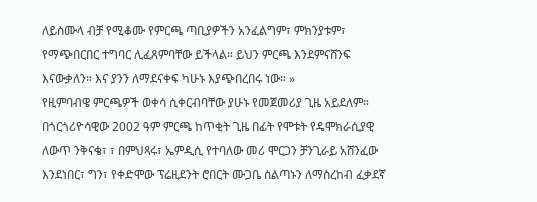ለይስሙላ ብቻ የሚቆሙ የምርጫ ጣቢያዎችን አንፈልግም፣ ምክንያቱም፣ የማጭበርበር ተግባር ሊፈጸምባቸው ይችላል። ይህን ምርጫ እንደምናሸንፍ እናውቃለን። እና ያንን ለማደናቀፍ ካሁኑ እያጭበረበሩ ነው። »
የዚምባብዌ ምርጫዎች ወቀሳ ሲቀርብባቸው ያሁኑ የመጀመሪያ ጊዜ አይደለም። በጎርጎሪዮሳዊው 2002 ዓም ምርጫ ከጥቂት ጊዜ በፊት የሞቱት የዴሞክራሲያዊ ለውጥ ንቅናቄ፣ ፣ በምህጻሩ፣ ኤምዲሲ የተባለው መሪ ሞርጋን ቻንጊራይ አሸንፈው እንደነበር፣ ግን፣ የቀድሞው ፕሬዚደንት ሮበርት ሙጋቤ ስልጣኑን ለማስረከብ ፈቃደኛ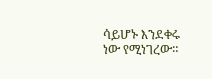ሳይሆኑ እንደቀሩ ነው የሚነገረው።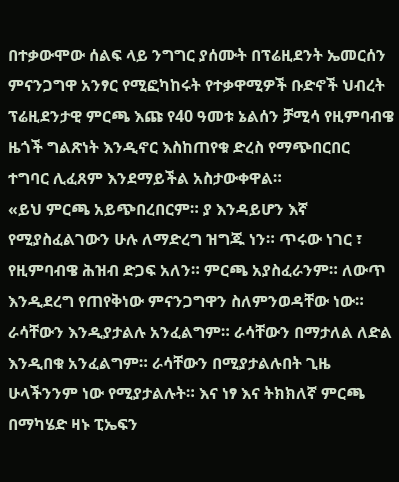በተቃውሞው ሰልፍ ላይ ንግግር ያሰሙት በፕሬዚደንት ኤመርሰን ምናንጋግዋ አንፃር የሚፎካከሩት የተቃዋሚዎች ቡድኖች ህብረት ፕሬዚደንታዊ ምርጫ እጩ የ40 ዓመቱ ኔልሰን ቻሚሳ የዚምባብዌ ዜጎች ግልጽነት እንዲኖር እስከጠየቁ ድረስ የማጭበርበር ተግባር ሊፈጸም እንደማይችል አስታውቀዋል።
«ይህ ምርጫ አይጭበረበርም። ያ እንዳይሆን እኛ የሚያስፈልገውን ሁሉ ለማድረግ ዝግጁ ነን። ጥሩው ነገር ፣ የዚምባብዌ ሕዝብ ድጋፍ አለን። ምርጫ አያስፈራንም። ለውጥ እንዲደረግ የጠየቅነው ምናንጋግዋን ስለምንወዳቸው ነው። ራሳቸውን እንዲያታልሉ አንፈልግም። ራሳቸውን በማታለል ለድል እንዲበቁ አንፈልግም። ራሳቸውን በሚያታልሉበት ጊዜ ሁላችንንም ነው የሚያታልሉት። እና ነፃ እና ትክክለኛ ምርጫ በማካሄድ ዛኑ ፒኤፍን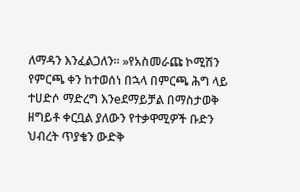ለማዳን እንፈልጋለን። »የአስመራጩ ኮሚሽን የምርጫ ቀን ከተወሰነ በኋላ በምርጫ ሕግ ላይ ተሀድሶ ማድረግ እንeደማይቻል በማስታወቅ ዘግይቶ ቀርቧል ያለውን የተቃዋሚዎች ቡድን ህብረት ጥያቄን ውድቅ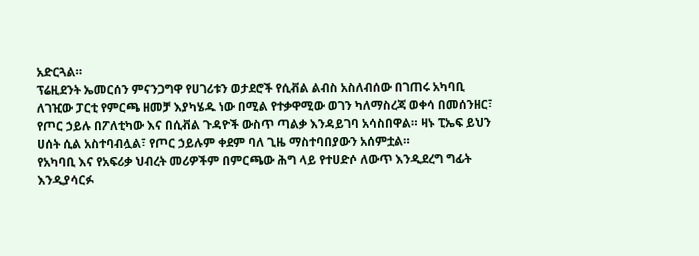አድርጓል።
ፕሬዚደንት ኤመርሰን ምናንጋግዋ የሀገሪቱን ወታደሮች የሲቭል ልብስ አስለብሰው በገጠሩ አካባቢ ለገዢው ፓርቲ የምርጫ ዘመቻ እያካሄዱ ነው በሚል የተቃዋሚው ወገን ካለማስረጃ ወቀሳ በመሰንዘር፣ የጦር ኃይሉ በፖለቲካው እና በሲቭል ጉዳዮች ውስጥ ጣልቃ እንዳይገባ አሳስበዋል። ዛኑ ፒኤፍ ይህን ሀሰት ሲል አስተባብሏል፣ የጦር ኃይሉም ቀደም ባለ ጊዜ ማስተባበያውን አሰምቷል።
የአካባቢ እና የአፍሪቃ ህብረት መሪዎችም በምርጫው ሕግ ላይ የተሀድሶ ለውጥ እንዲደረግ ግፊት እንዲያሳርፉ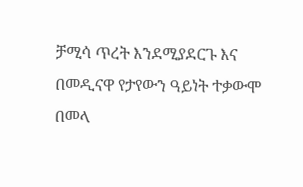ቻሚሳ ጥረት እንደሚያደርጉ እና በመዲናዋ የታየውን ዓይነት ተቃውሞ በመላ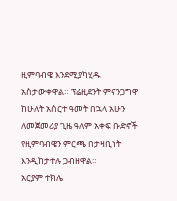ዚምባብዌ እንደሚያካሂዱ አስታውቀዋል። ፕሬዚደንት ምናንጋግዋ ከሁለት አሰርተ ዓመት በኋላ አሁን ለመጀመሪያ ጊዜ ዓለም አቀፍ ቡድኖች የዚምባብዌን ምርጫ በታዛቢነት እንዲከታተሉ ጋብዘዋል።
አርያም ተክሌ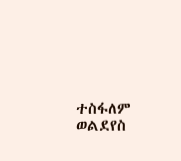ተስፋለም ወልደየስ